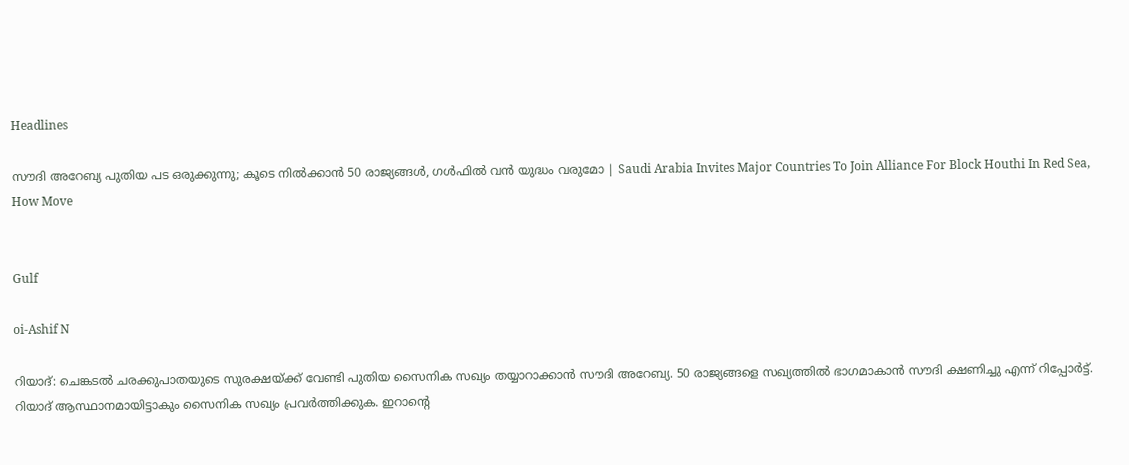Headlines

സൗദി അറേബ്യ പുതിയ പട ഒരുക്കുന്നു; കൂടെ നില്‍ക്കാന്‍ 50 രാജ്യങ്ങള്‍, ഗള്‍ഫില്‍ വന്‍ യുദ്ധം വരുമോ | Saudi Arabia Invites Major Countries To Join Alliance For Block Houthi In Red Sea, How Move


Gulf

oi-Ashif N

റിയാദ്: ചെങ്കടല്‍ ചരക്കുപാതയുടെ സുരക്ഷയ്ക്ക് വേണ്ടി പുതിയ സൈനിക സഖ്യം തയ്യാറാക്കാന്‍ സൗദി അറേബ്യ. 50 രാജ്യങ്ങളെ സഖ്യത്തില്‍ ഭാഗമാകാന്‍ സൗദി ക്ഷണിച്ചു എന്ന് റിപ്പോര്‍ട്ട്. റിയാദ് ആസ്ഥാനമായിട്ടാകും സൈനിക സഖ്യം പ്രവര്‍ത്തിക്കുക. ഇറാന്റെ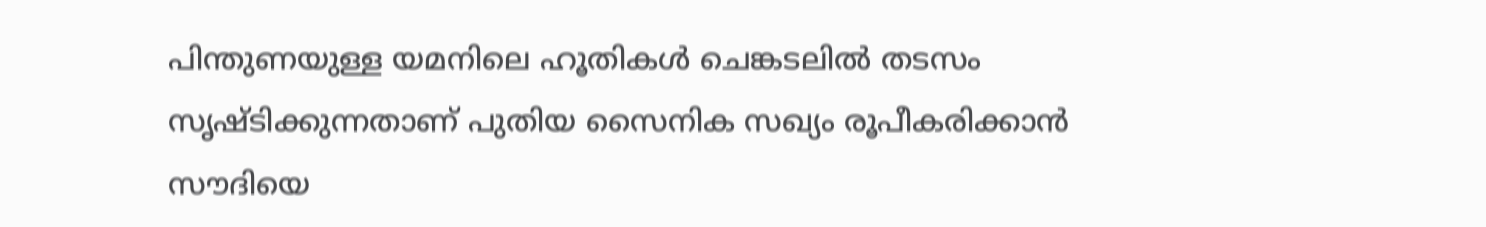പിന്തുണയുള്ള യമനിലെ ഹൂതികള്‍ ചെങ്കടലില്‍ തടസം സൃഷ്ടിക്കുന്നതാണ് പുതിയ സൈനിക സഖ്യം രൂപീകരിക്കാന്‍ സൗദിയെ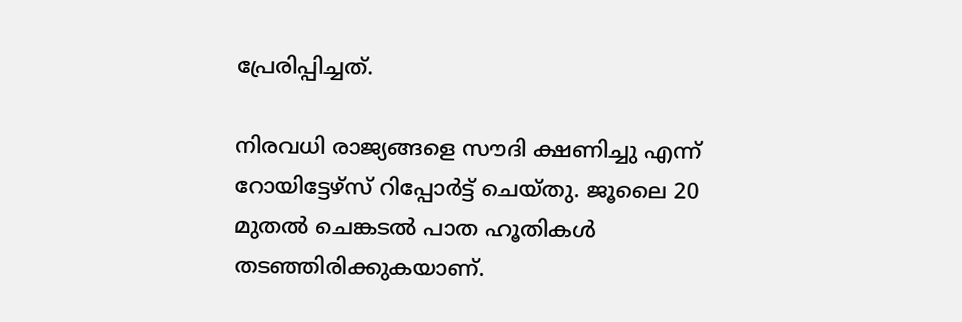പ്രേരിപ്പിച്ചത്.

നിരവധി രാജ്യങ്ങളെ സൗദി ക്ഷണിച്ചു എന്ന് റോയിട്ടേഴ്‌സ് റിപ്പോര്‍ട്ട് ചെയ്തു. ജൂലൈ 20 മുതല്‍ ചെങ്കടല്‍ പാത ഹൂതികള്‍ തടഞ്ഞിരിക്കുകയാണ്.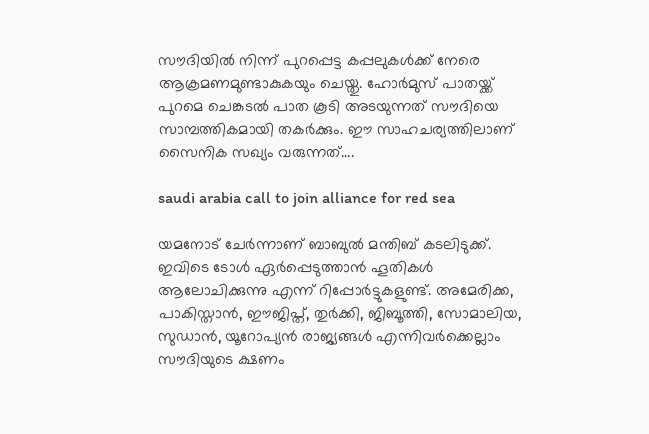സൗദിയില്‍ നിന്ന് പുറപ്പെട്ട കപ്പലുകള്‍ക്ക് നേരെ ആക്രമണമുണ്ടാകുകയും ചെയ്തു. ഹോര്‍മുസ് പാതയ്ക്ക് പുറമെ ചെങ്കടല്‍ പാത കൂടി അടയുന്നത് സൗദിയെ സാമ്പത്തികമായി തകര്‍ക്കും. ഈ സാഹചര്യത്തിലാണ് സൈനിക സഖ്യം വരുന്നത്….

saudi arabia call to join alliance for red sea

യമനോട് ചേര്‍ന്നാണ് ബാബുല്‍ മന്തിബ് കടലിടുക്ക്. ഇവിടെ ടോള്‍ ഏര്‍പ്പെടുത്താന്‍ ഹൂതികള്‍ ആലോചിക്കുന്നു എന്ന് റിപ്പോര്‍ട്ടുകളുണ്ട്. അമേരിക്ക, പാകിസ്താന്‍, ഈജിപ്ത്, തുര്‍ക്കി, ജിബൂത്തി, സോമാലിയ, സുഡാന്‍, യൂറോപ്യന്‍ രാജ്യങ്ങള്‍ എന്നിവര്‍ക്കെല്ലാം സൗദിയുടെ ക്ഷണം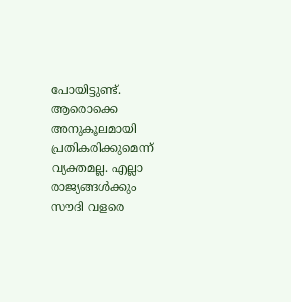പോയിട്ടുണ്ട്. ആരൊക്കെ അനുകൂലമായി പ്രതികരിക്കുമെന്ന് വ്യക്തമല്ല. എല്ലാ രാജ്യങ്ങള്‍ക്കും സൗദി വളരെ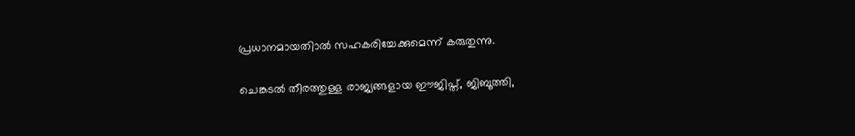പ്രധാനമായതിാല്‍ സഹകരിച്ചേക്കുമെന്ന് കരുതുന്നു.

ചെങ്കടല്‍ തീരത്തുള്ള രാജ്യങ്ങളായ ഈജിപ്ത്, ജിബൂത്തി,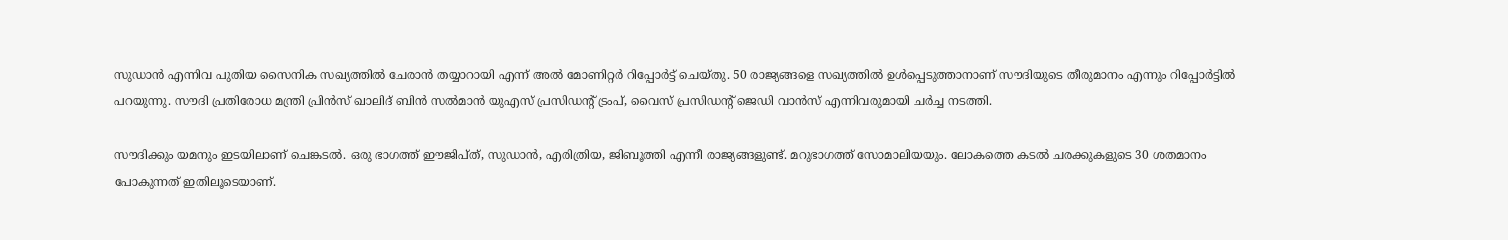സുഡാന്‍ എന്നിവ പുതിയ സൈനിക സഖ്യത്തില്‍ ചേരാന്‍ തയ്യാറായി എന്ന് അല്‍ മോണിറ്റര്‍ റിപ്പോര്‍ട്ട് ചെയ്തു. 50 രാജ്യങ്ങളെ സഖ്യത്തില്‍ ഉള്‍പ്പെടുത്താനാണ് സൗദിയുടെ തീരുമാനം എന്നും റിപ്പോര്‍ട്ടില്‍ പറയുന്നു. സൗദി പ്രതിരോധ മന്ത്രി പ്രിന്‍സ് ഖാലിദ് ബിന്‍ സല്‍മാന്‍ യുഎസ് പ്രസിഡന്റ് ട്രംപ്, വൈസ് പ്രസിഡന്റ് ജെഡി വാന്‍സ് എന്നിവരുമായി ചര്‍ച്ച നടത്തി.

സൗദിക്കും യമനും ഇടയിലാണ് ചെങ്കടല്‍. ഒരു ഭാഗത്ത് ഈജിപ്ത്, സുഡാന്‍, എരിത്രിയ, ജിബൂത്തി എന്നീ രാജ്യങ്ങളുണ്ട്. മറുഭാഗത്ത് സോമാലിയയും. ലോകത്തെ കടല്‍ ചരക്കുകളുടെ 30 ശതമാനം പോകുന്നത് ഇതിലൂടെയാണ്.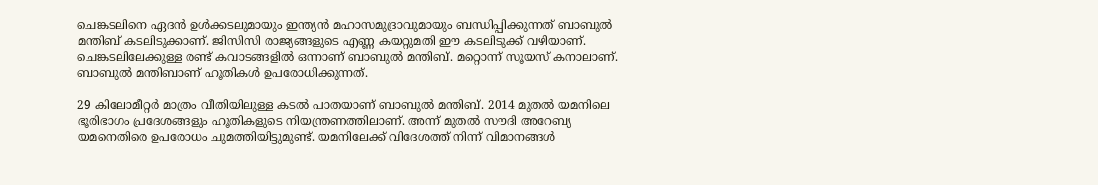ചെങ്കടലിനെ ഏദന്‍ ഉള്‍ക്കടലുമായും ഇന്ത്യന്‍ മഹാസമുദ്രാവുമായും ബന്ധിപ്പിക്കുന്നത് ബാബുല്‍ മന്തിബ് കടലിടുക്കാണ്. ജിസിസി രാജ്യങ്ങളുടെ എണ്ണ കയറ്റുമതി ഈ കടലിടുക്ക് വഴിയാണ്. ചെങ്കടലിലേക്കുള്ള രണ്ട് കവാടങ്ങളില്‍ ഒന്നാണ് ബാബുല്‍ മന്തിബ്. മറ്റൊന്ന് സൂയസ് കനാലാണ്. ബാബുല്‍ മന്തിബാണ് ഹൂതികള്‍ ഉപരോധിക്കുന്നത്.

29 കിലോമീറ്റര്‍ മാത്രം വീതിയിലുള്ള കടല്‍ പാതയാണ് ബാബുല്‍ മന്തിബ്. 2014 മുതല്‍ യമനിലെ ഭൂരിഭാഗം പ്രദേശങ്ങളും ഹൂതികളുടെ നിയന്ത്രണത്തിലാണ്. അന്ന് മുതല്‍ സൗദി അറേബ്യ യമനെതിരെ ഉപരോധം ചുമത്തിയിട്ടുമുണ്ട്. യമനിലേക്ക് വിദേശത്ത് നിന്ന് വിമാനങ്ങള്‍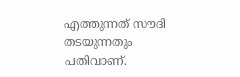എത്തുന്നത് സൗദി തടയുന്നതും പതിവാണ്.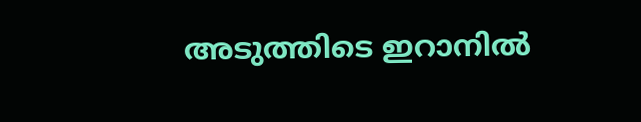അടുത്തിടെ ഇറാനില്‍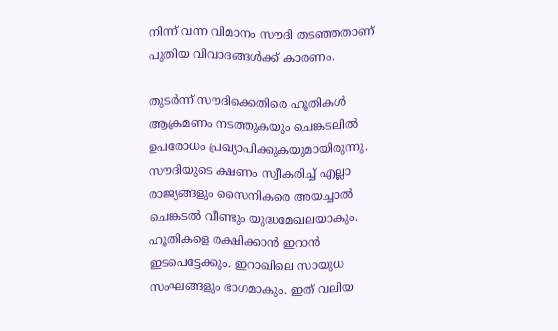നിന്ന് വന്ന വിമാനം സൗദി തടഞ്ഞതാണ് പുതിയ വിവാദങ്ങള്‍ക്ക് കാരണം.

തുടര്‍ന്ന് സൗദിക്കെതിരെ ഹൂതികള്‍ ആക്രമണം നടത്തുകയും ചെങ്കടലില്‍ ഉപരോധം പ്രഖ്യാപിക്കുകയുമായിരുന്നു. സൗദിയുടെ ക്ഷണം സ്വീകരിച്ച് എല്ലാ രാജ്യങ്ങളും സൈനികരെ അയച്ചാല്‍ ചെങ്കടല്‍ വീണ്ടും യുദ്ധമേഖലയാകും. ഹൂതികളെ രക്ഷിക്കാന്‍ ഇറാന്‍ ഇടപെട്ടേക്കും. ഇറാഖിലെ സായുധ സംഘങ്ങളും ഭാഗമാകും. ഇത് വലിയ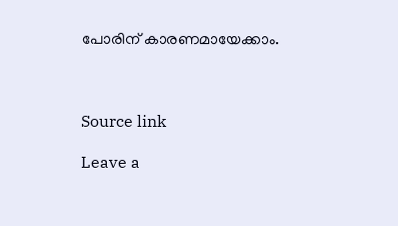പോരിന് കാരണമായേക്കാം.



Source link

Leave a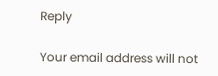Reply

Your email address will not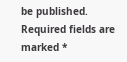be published. Required fields are marked *